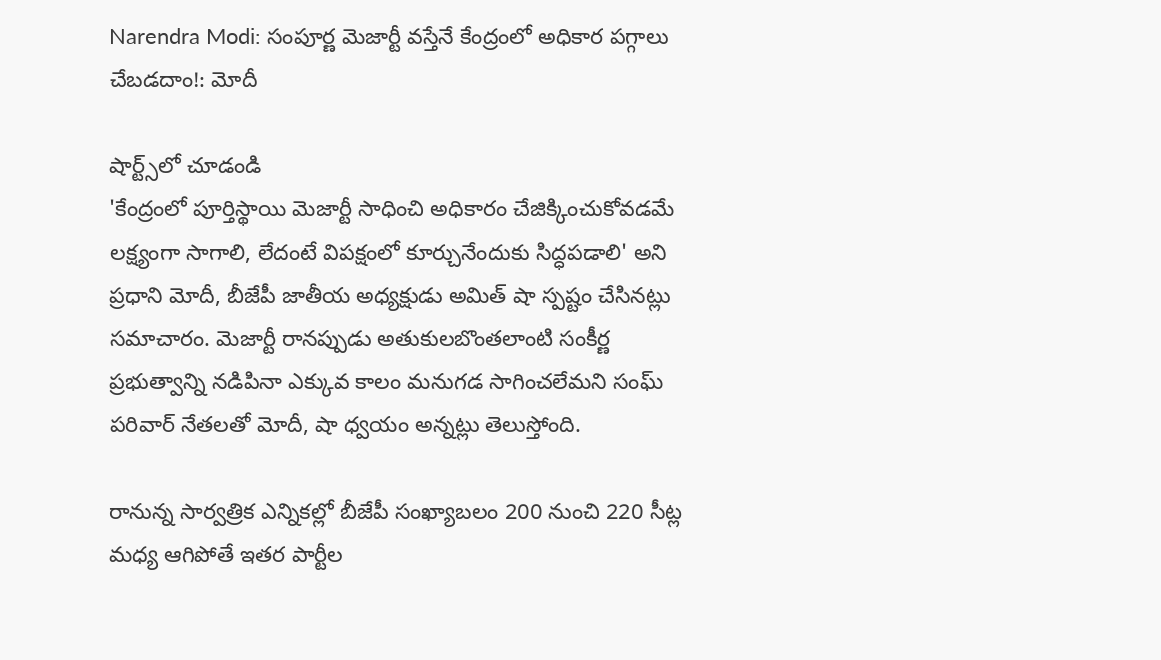Narendra Modi: సంపూర్ణ మెజార్టీ వస్తేనే కేంద్రంలో అధికార పగ్గాలు చేబడదాం!: మోదీ

షార్ట్స్‌లో చూడండి
'కేంద్రంలో పూర్తిస్థాయి మెజార్టీ సాధించి అధికారం చేజిక్కించుకోవడమే లక్ష్యంగా సాగాలి, లేదంటే విపక్షంలో కూర్చునేందుకు సిద్ధపడాలి' అని ప్రధాని మోదీ, బీజేపీ జాతీయ అధ్యక్షుడు అమిత్‌ షా స్పష్టం చేసినట్లు సమాచారం. మెజార్టీ రానప్పుడు అతుకులబొంతలాంటి సంకీర్ణ ప్రభుత్వాన్ని నడిపినా ఎక్కువ కాలం మనుగడ సాగించలేమని సంఘ్ పరివార్‌ నేతలతో మోదీ, షా ధ్వయం అన్నట్లు తెలుస్తోంది.

రానున్న సార్వత్రిక ఎన్నికల్లో బీజేపీ సంఖ్యాబలం 200 నుంచి 220 సీట్ల మధ్య ఆగిపోతే ఇతర పార్టీల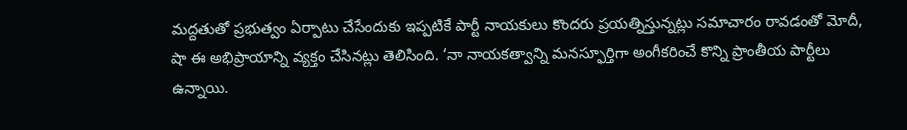మద్దతుతో ప్రభుత్వం ఏర్పాటు చేసేందుకు ఇప్పటికే పార్టీ నాయకులు కొందరు ప్రయత్నిస్తున్నట్లు సమాచారం రావడంతో మోదీ, షా ఈ అభిప్రాయాన్ని వ్యక్తం చేసినట్లు తెలిసింది. ‘నా నాయకత్వాన్ని మనస్ఫూర్తిగా అంగీకరించే కొన్ని ప్రాంతీయ పార్టీలు ఉన్నాయి.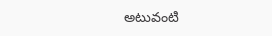అటువంటి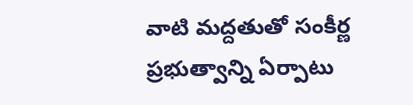వాటి మద్దతుతో సంకీర్ణ ప్రభుత్వాన్ని ఏర్పాటు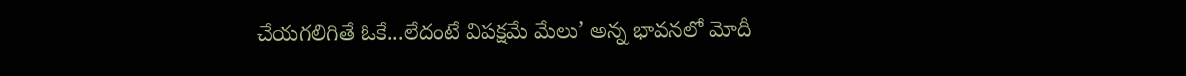చేయగలిగితే ఓకే...లేదంటే విపక్షమే మేలు’ అన్న భావనలో మోదీ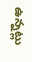ఉన్నట్లు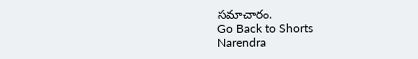సమాచారం.
Go Back to Shorts
Narendra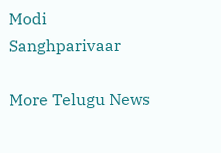Modi
Sanghparivaar

More Telugu News